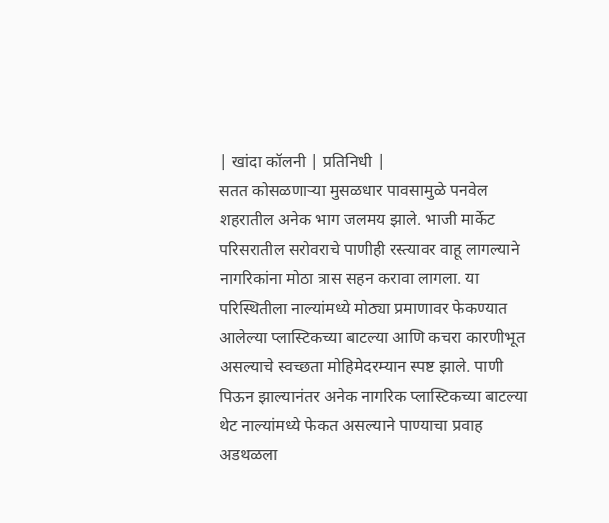| खांदा कॉलनी | प्रतिनिधी |
सतत कोसळणाऱ्या मुसळधार पावसामुळे पनवेल शहरातील अनेक भाग जलमय झाले. भाजी मार्केट परिसरातील सरोवराचे पाणीही रस्त्यावर वाहू लागल्याने नागरिकांना मोठा त्रास सहन करावा लागला. या परिस्थितीला नाल्यांमध्ये मोठ्या प्रमाणावर फेकण्यात आलेल्या प्लास्टिकच्या बाटल्या आणि कचरा कारणीभूत असल्याचे स्वच्छता मोहिमेदरम्यान स्पष्ट झाले. पाणी पिऊन झाल्यानंतर अनेक नागरिक प्लास्टिकच्या बाटल्या थेट नाल्यांमध्ये फेकत असल्याने पाण्याचा प्रवाह अडथळला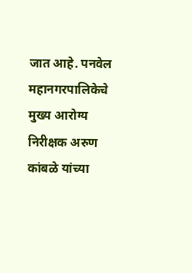जात आहे. पनवेल महानगरपालिकेचे मुख्य आरोग्य निरीक्षक अरुण कांबळे यांच्या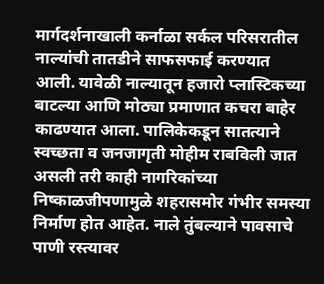मार्गदर्शनाखाली कर्नाळा सर्कल परिसरातील नाल्यांची तातडीने साफसफाई करण्यात आली. यावेळी नाल्यातून हजारो प्लास्टिकच्या बाटल्या आणि मोठ्या प्रमाणात कचरा बाहेर काढण्यात आला. पालिकेकडून सातत्याने स्वच्छता व जनजागृती मोहीम राबविली जात असली तरी काही नागरिकांच्या निष्काळजीपणामुळे शहरासमोर गंभीर समस्या निर्माण होत आहेत. नाले तुंबल्याने पावसाचे पाणी रस्त्यावर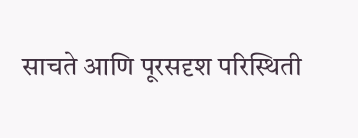साचते आणि पूरसदृश परिस्थिती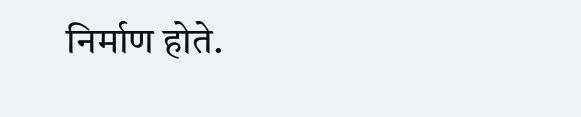निर्माण होते.